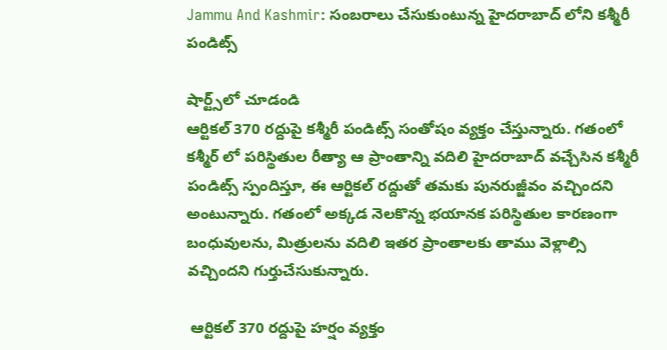Jammu And Kashmir: సంబరాలు చేసుకుంటున్న హైదరాబాద్ లోని కశ్మీరీ పండిట్స్

షార్ట్స్‌లో చూడండి
ఆర్టికల్ 370 రద్దుపై కశ్మీరీ పండిట్స్ సంతోషం వ్యక్తం చేస్తున్నారు. గతంలో కశ్మీర్ లో పరిస్థితుల రీత్యా ఆ ప్రాంతాన్ని వదిలి హైదరాబాద్ వచ్చేసిన కశ్మీరీ పండిట్స్ స్పందిస్తూ, ఈ ఆర్టికల్ రద్దుతో తమకు పునరుజ్జీవం వచ్చిందని అంటున్నారు. గతంలో అక్కడ నెలకొన్న భయానక పరిస్థితుల కారణంగా బంధువులను, మిత్రులను వదిలి ఇతర ప్రాంతాలకు తాము వెళ్లాల్సి వచ్చిందని గుర్తుచేసుకున్నారు.

 ఆర్టికల్ 370 రద్దుపై హర్షం వ్యక్తం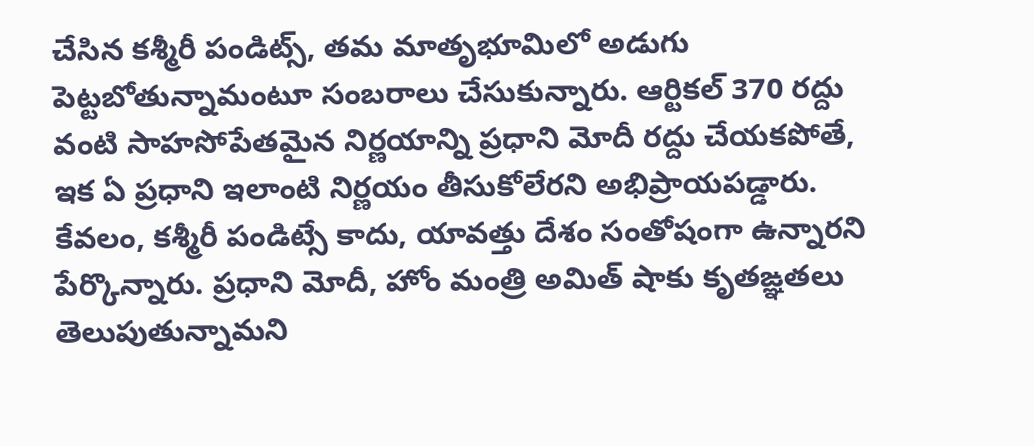చేసిన కశ్మీరీ పండిట్స్, తమ మాతృభూమిలో అడుగు పెట్టబోతున్నామంటూ సంబరాలు చేసుకున్నారు. ఆర్టికల్ 370 రద్దు వంటి సాహసోపేతమైన నిర్ణయాన్ని ప్రధాని మోదీ రద్దు చేయకపోతే, ఇక ఏ ప్రధాని ఇలాంటి నిర్ణయం తీసుకోలేరని అభిప్రాయపడ్డారు. కేవలం, కశ్మీరీ పండిట్సే కాదు, యావత్తు దేశం సంతోషంగా ఉన్నారని పేర్కొన్నారు. ప్రధాని మోదీ, హోం మంత్రి అమిత్ షాకు కృతఙ్ఞతలు తెలుపుతున్నామని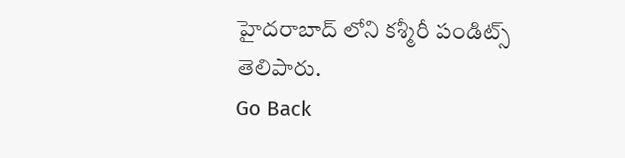హైదరాబాద్ లోని కశ్మీరీ పండిట్స్ తెలిపారు.
Go Back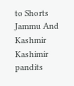to Shorts
Jammu And Kashmir
Kashimir pandits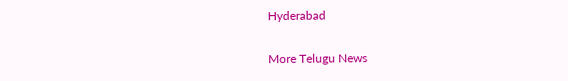Hyderabad

More Telugu News